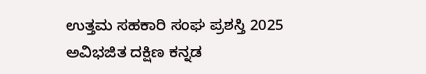ಉತ್ತಮ ಸಹಕಾರಿ ಸಂಘ ಪ್ರಶಸ್ತಿ 2025
ಅವಿಭಜಿತ ದಕ್ಷಿಣ ಕನ್ನಡ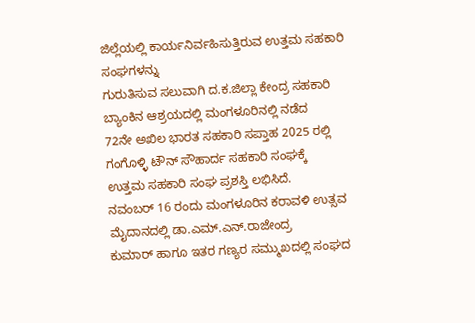ಜಿಲ್ಲೆಯಲ್ಲಿ ಕಾರ್ಯನಿರ್ವಹಿಸುತ್ತಿರುವ ಉತ್ತಮ ಸಹಕಾರಿ ಸಂಘಗಳನ್ನು
ಗುರುತಿಸುವ ಸಲುವಾಗಿ ದ.ಕ.ಜಿಲ್ಲಾ ಕೇಂದ್ರ ಸಹಕಾರಿ ಬ್ಯಾಂಕಿನ ಆಶ್ರಯದಲ್ಲಿ ಮಂಗಳೂರಿನಲ್ಲಿ ನಡೆದ
72ನೇ ಅಖಿಲ ಭಾರತ ಸಹಕಾರಿ ಸಪ್ತಾಹ 2025 ರಲ್ಲಿ ಗಂಗೊಳ್ಳಿ ಟೌನ್ ಸೌಹಾರ್ದ ಸಹಕಾರಿ ಸಂಘಕ್ಕೆ
ಉತ್ತಮ ಸಹಕಾರಿ ಸಂಘ ಪ್ರಶಸ್ತಿ ಲಭಿಸಿದೆ.
ನವಂಬರ್ 16 ರಂದು ಮಂಗಳೂರಿನ ಕರಾವಳಿ ಉತ್ಸವ ಮೈದಾನದಲ್ಲಿ ಡಾ.ಎಮ್.ಎನ್.ರಾಜೇಂದ್ರ
ಕುಮಾರ್ ಹಾಗೂ ಇತರ ಗಣ್ಯರ ಸಮ್ಮುಖದಲ್ಲಿ ಸಂಘದ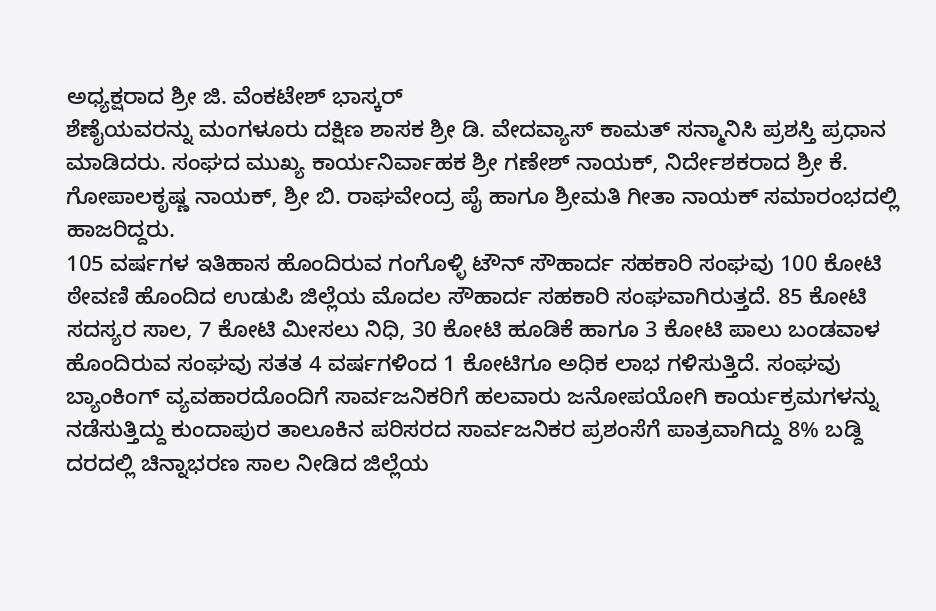ಅಧ್ಯಕ್ಷರಾದ ಶ್ರೀ ಜಿ. ವೆಂಕಟೇಶ್ ಭಾಸ್ಕರ್
ಶೆಣೈಯವರನ್ನು ಮಂಗಳೂರು ದಕ್ಷಿಣ ಶಾಸಕ ಶ್ರೀ ಡಿ. ವೇದವ್ಯಾಸ್ ಕಾಮತ್ ಸನ್ಮಾನಿಸಿ ಪ್ರಶಸ್ತಿ ಪ್ರಧಾನ
ಮಾಡಿದರು. ಸಂಘದ ಮುಖ್ಯ ಕಾರ್ಯನಿರ್ವಾಹಕ ಶ್ರೀ ಗಣೇಶ್ ನಾಯಕ್, ನಿರ್ದೇಶಕರಾದ ಶ್ರೀ ಕೆ.
ಗೋಪಾಲಕೃಷ್ಣ ನಾಯಕ್, ಶ್ರೀ ಬಿ. ರಾಘವೇಂದ್ರ ಪೈ ಹಾಗೂ ಶ್ರೀಮತಿ ಗೀತಾ ನಾಯಕ್ ಸಮಾರಂಭದಲ್ಲಿ
ಹಾಜರಿದ್ದರು.
105 ವರ್ಷಗಳ ಇತಿಹಾಸ ಹೊಂದಿರುವ ಗಂಗೊಳ್ಳಿ ಟೌನ್ ಸೌಹಾರ್ದ ಸಹಕಾರಿ ಸಂಘವು 100 ಕೋಟಿ
ಠೇವಣಿ ಹೊಂದಿದ ಉಡುಪಿ ಜಿಲ್ಲೆಯ ಮೊದಲ ಸೌಹಾರ್ದ ಸಹಕಾರಿ ಸಂಘವಾಗಿರುತ್ತದೆ. 85 ಕೋಟಿ
ಸದಸ್ಯರ ಸಾಲ, 7 ಕೋಟಿ ಮೀಸಲು ನಿಧಿ, 30 ಕೋಟಿ ಹೂಡಿಕೆ ಹಾಗೂ 3 ಕೋಟಿ ಪಾಲು ಬಂಡವಾಳ
ಹೊಂದಿರುವ ಸಂಘವು ಸತತ 4 ವರ್ಷಗಳಿಂದ 1 ಕೋಟಿಗೂ ಅಧಿಕ ಲಾಭ ಗಳಿಸುತ್ತಿದೆ. ಸಂಘವು
ಬ್ಯಾಂಕಿಂಗ್ ವ್ಯವಹಾರದೊಂದಿಗೆ ಸಾರ್ವಜನಿಕರಿಗೆ ಹಲವಾರು ಜನೋಪಯೋಗಿ ಕಾರ್ಯಕ್ರಮಗಳನ್ನು
ನಡೆಸುತ್ತಿದ್ದು ಕುಂದಾಪುರ ತಾಲೂಕಿನ ಪರಿಸರದ ಸಾರ್ವಜನಿಕರ ಪ್ರಶಂಸೆಗೆ ಪಾತ್ರವಾಗಿದ್ದು 8% ಬಡ್ದಿ
ದರದಲ್ಲಿ ಚಿನ್ನಾಭರಣ ಸಾಲ ನೀಡಿದ ಜಿಲ್ಲೆಯ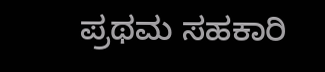ಪ್ರಥಮ ಸಹಕಾರಿ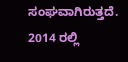ಸಂಘವಾಗಿರುತ್ತದೆ.
2014 ರಲ್ಲಿ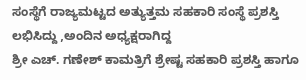ಸಂಸ್ಥೆಗೆ ರಾಜ್ಯಮಟ್ಟದ ಅತ್ಯುತ್ತಮ ಸಹಕಾರಿ ಸಂಸ್ಥೆ ಪ್ರಶಸ್ತಿ ಲಭಿಸಿದ್ದು ,ಅಂದಿನ ಅಧ್ಯಕ್ಷರಾಗಿದ್ದ
ಶ್ರೀ ಎಚ್. ಗಣೇಶ್ ಕಾಮತ್ರಿಗೆ ಶ್ರೇಷ್ಟ ಸಹಕಾರಿ ಪ್ರಶಸ್ತಿ ಹಾಗೂ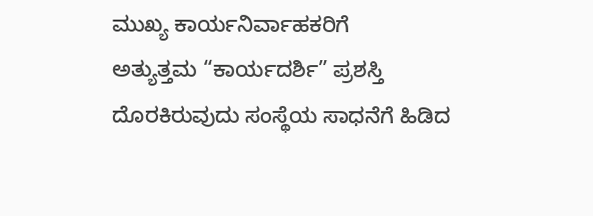ಮುಖ್ಯ ಕಾರ್ಯನಿರ್ವಾಹಕರಿಗೆ
ಅತ್ಯುತ್ತಮ “ಕಾರ್ಯದರ್ಶಿ” ಪ್ರಶಸ್ತಿ ದೊರಕಿರುವುದು ಸಂಸ್ಥೆಯ ಸಾಧನೆಗೆ ಹಿಡಿದ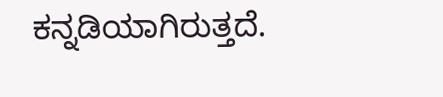ಕನ್ನಡಿಯಾಗಿರುತ್ತದೆ.